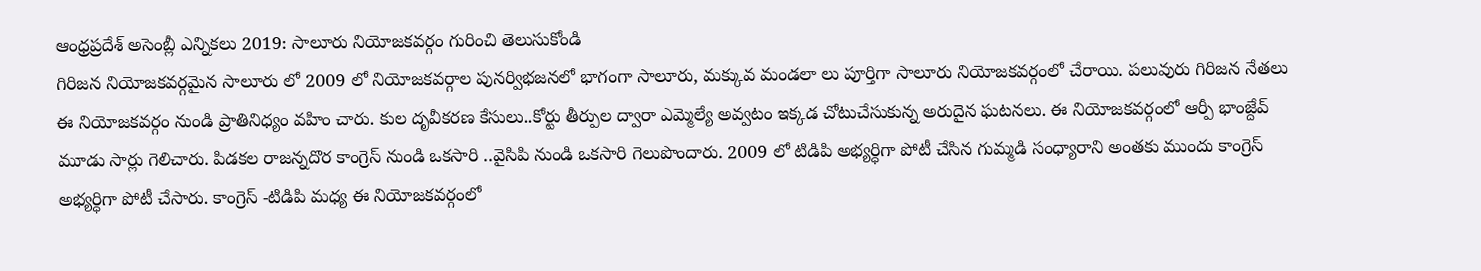ఆంధ్రప్రదేశ్ అసెంబ్లీ ఎన్నికలు 2019: సాలూరు నియోజకవర్గం గురించి తెలుసుకోండి
గిరిజన నియోజకవర్గమైన సాలూరు లో 2009 లో నియోజకవర్గాల పునర్విభజనలో భాగంగా సాలూరు, మక్కువ మండలా లు పూర్తిగా సాలూరు నియోజకవర్గంలో చేరాయి. పలువురు గిరిజన నేతలు ఈ నియోజకవర్గం నుండి ప్రాతినిధ్యం వహిం చారు. కుల దృవీకరణ కేసులు..కోర్టు తీర్పుల ద్వారా ఎమ్మెల్యే అవ్వటం ఇక్కడ చోటుచేసుకున్న అరుదైన ఘటనలు. ఈ నియోజకవర్గంలో ఆర్పీ భాంజ్దేవ్ మూడు సార్లు గెలిచారు. పిడకల రాజన్నదొర కాంగ్రెస్ నుండి ఒకసారి ..వైసిపి నుండి ఒకసారి గెలుపొందారు. 2009 లో టిడిపి అభ్యర్ధిగా పోటీ చేసిన గుమ్మడి సంధ్యారాని అంతకు ముందు కాంగ్రెస్ అభ్యర్ధిగా పోటీ చేసారు. కాంగ్రెస్ -టిడిపి మధ్య ఈ నియోజకవర్గంలో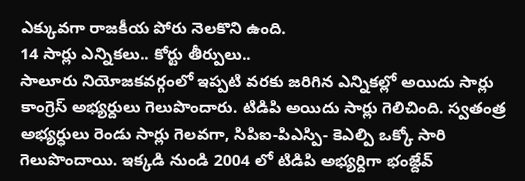ఎక్కువగా రాజకీయ పోరు నెలకొని ఉంది.
14 సార్లు ఎన్నికలు.. కోర్టు తీర్పులు..
సాలూరు నియోజకవర్గంలో ఇప్పటి వరకు జరిగిన ఎన్నికల్లో అయిదు సార్లు కాంగ్రెస్ అభ్యర్దులు గెలుపొందారు. టిడిపి అయిదు సార్లు గెలిచింది. స్వతంత్ర అభ్యర్ధులు రెండు సార్లు గెలవగా, సిపిఐ-పిఎస్పి- కెఎల్పి ఒక్కో సారి గెలుపొందాయి. ఇక్కడి నుండి 2004 లో టిడిపి అభ్యర్దిగా భంజ్దేవ్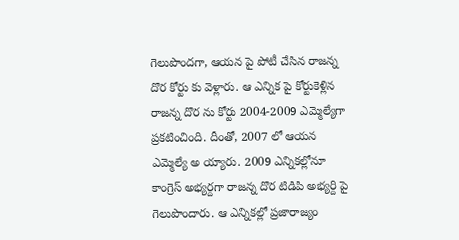గెలుపొందగా, ఆయన పై పోటీ చేసిన రాజన్న దొర కోర్టు కు వెళ్లారు. ఆ ఎన్నిక పై కోర్టుకెళ్లిన రాజన్న దొర ను కోర్టు 2004-2009 ఎమ్మెల్యేగా ప్రకటించింది. దీంతో, 2007 లో ఆయన ఎమ్మెల్యే అ య్యారు. 2009 ఎన్నికల్లోనూ కాంగ్రెస్ అభ్యర్దగా రాజన్న దొర టిడిపి అభ్యర్ది పై గెలుపొందారు. ఆ ఎన్నికల్లో ప్రజారాజ్యం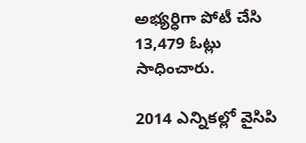అభ్యర్ధిగా పోటీ చేసి 13,479 ఓట్లు సాధించారు.

2014 ఎన్నికల్లో వైసిపి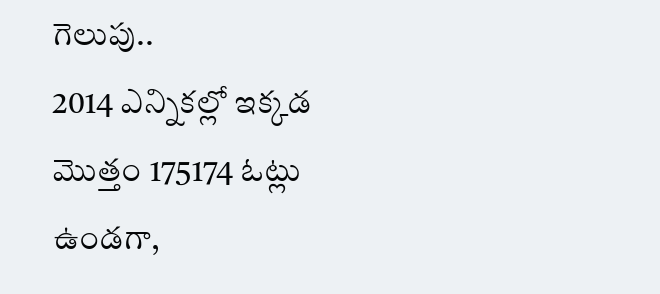గెలుపు..
2014 ఎన్నికల్లో ఇక్కడ మొత్తం 175174 ఓట్లు ఉండగా,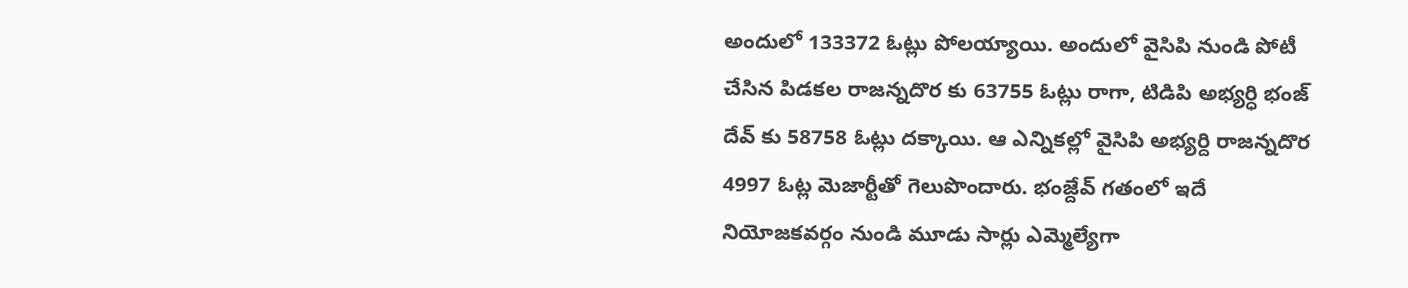అందులో 133372 ఓట్లు పోలయ్యాయి. అందులో వైసిపి నుండి పోటీ చేసిన పిడకల రాజన్నదొర కు 63755 ఓట్లు రాగా, టిడిపి అభ్యర్ధి భంజ్ దేవ్ కు 58758 ఓట్లు దక్కాయి. ఆ ఎన్నికల్లో వైసిపి అభ్యర్ది రాజన్నదొర 4997 ఓట్ల మెజార్టీతో గెలుపొందారు. భంజ్దేవ్ గతంలో ఇదే నియోజకవర్గం నుండి మూడు సార్లు ఎమ్మెల్యేగా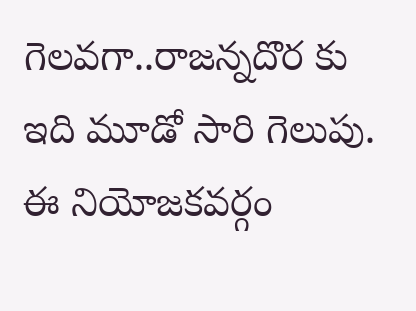గెలవగా..రాజన్నదొర కు ఇది మూడో సారి గెలుపు. ఈ నియోజకవర్గం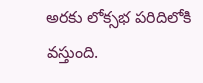అరకు లోక్సభ పరిదిలోకి వస్తుంది.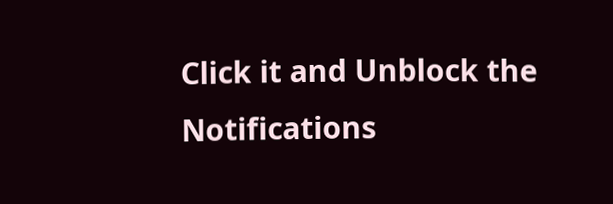Click it and Unblock the Notifications